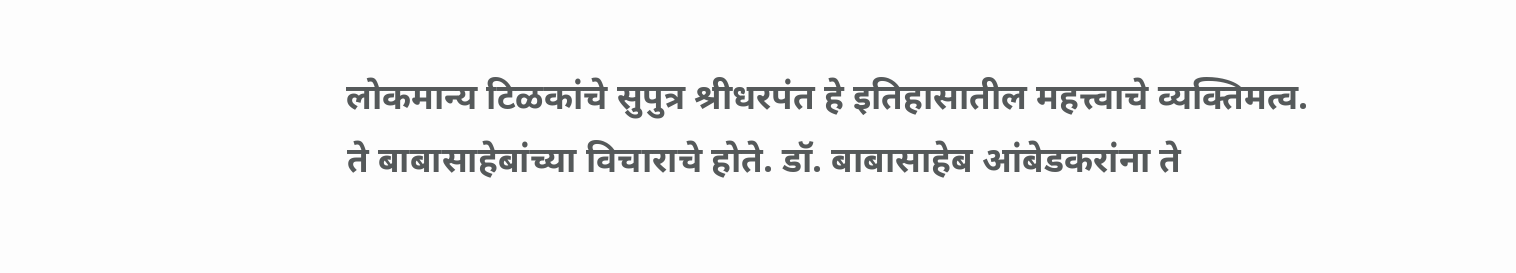लोकमान्य टिळकांचे सुपुत्र श्रीधरपंत हे इतिहासातील महत्त्वाचे व्यक्तिमत्व. ते बाबासाहेबांच्या विचाराचे होते. डॉ. बाबासाहेब आंबेडकरांना ते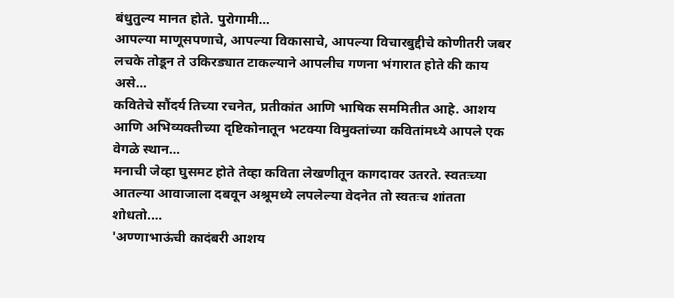बंधुतुल्य मानत होते. पुरोगामी…
आपल्या माणूसपणाचे, आपल्या विकासाचे, आपल्या विचारबुद्दीचे कोणीतरी जबर लचके तोडून ते उकिरड्यात टाकल्याने आपलीच गणना भंगारात होते की काय असे…
कवितेचे सौंदर्य तिच्या रचनेत, प्रतीकांत आणि भाषिक सममितीत आहे. आशय आणि अभिव्यक्तीच्या दृष्टिकोनातून भटक्या विमुक्तांच्या कवितांमध्ये आपले एक वेगळे स्थान…
मनाची जेव्हा घुसमट होते तेव्हा कविता लेखणीतून कागदावर उतरते. स्वतःच्या आतल्या आवाजाला दबवून अश्रूमध्ये लपलेल्या वेदनेत तो स्वतःच शांतता शोधतो.…
'अण्णाभाऊंची कादंबरी आशय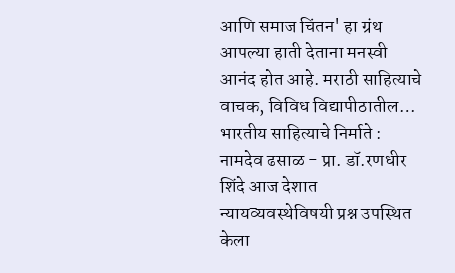आणि समाज चिंतन' हा ग्रंथ आपल्या हाती देताना मनस्वी आनंद होत आहे. मराठी साहित्याचे वाचक, विविध विद्यापीठातील…
भारतीय साहित्याचे निर्माते : नामदेव ढसाळ - प्रा. डॉ.रणधीर शिंदे आज देशात न्यायव्यवस्थेविषयी प्रश्न उपस्थित केला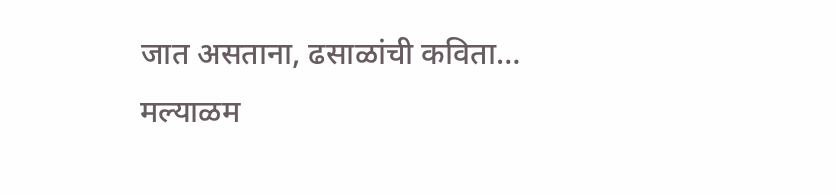जात असताना, ढसाळांची कविता…
मल्याळम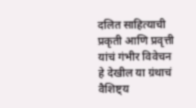दलित साहित्याची प्रकृती आणि प्रवृत्ती यांचं गंभीर विवेचन हे देखील या ग्रंथाचं वैशिष्ट्य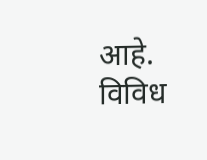आहे. विविध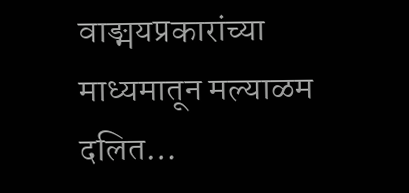वाङ्मयप्रकारांच्या माध्यमातून मल्याळम दलित…